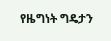የዜግነት ግዴታን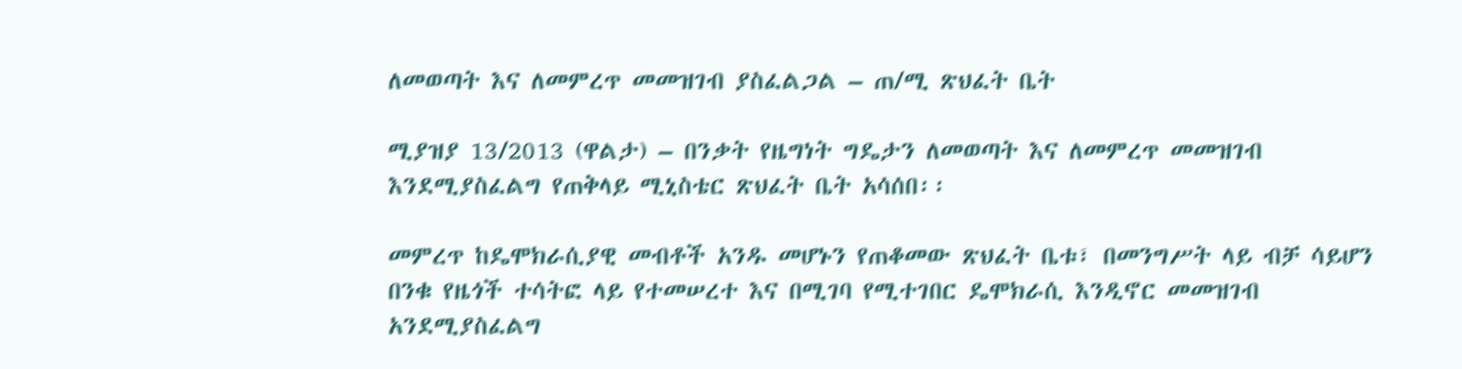ለመወጣት እና ለመምረጥ መመዝገብ ያስፈልጋል – ጠ/ሚ ጽህፈት ቤት

ሚያዝያ 13/2013 (ዋልታ) – በንቃት የዜግነት ግዴታን ለመወጣት እና ለመምረጥ መመዝገብ እንደሚያስፈልግ የጠቅላይ ሚኒስቴር ጽህፈት ቤት አሳሰበ፡፡

መምረጥ ከዴሞክራሲያዊ መብቶች አንዱ መሆኑን የጠቆመው ጽህፈት ቤቱ፣ በመንግሥት ላይ ብቻ ሳይሆን በንቁ የዜጎች ተሳትፎ ላይ የተመሠረተ እና በሚገባ የሚተገበር ዴሞክራሲ እንዲኖር መመዝገብ አንደሚያስፈልግ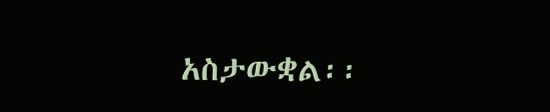አስታውቋል፡፡